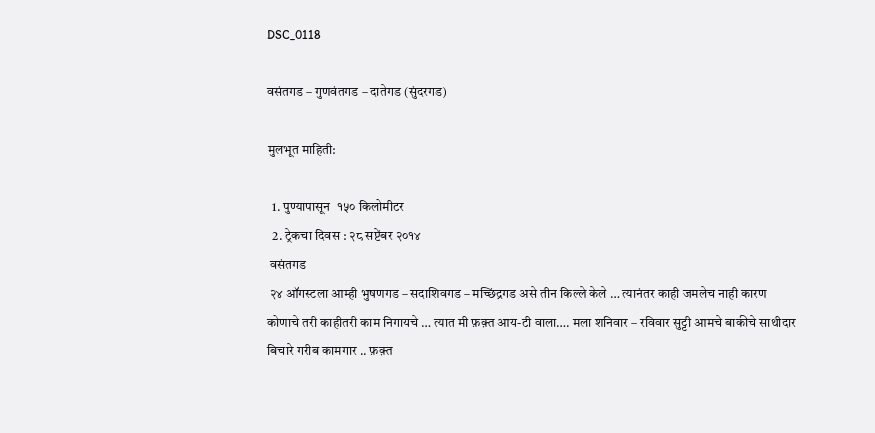DSC_0118

वसंतगड – गुणवंतगड – दातेगड (सुंदरगड)

मुलभूत माहिती:

  1. पुण्यापासून  १५० किलोमीटर
  2. ट्रेकचा दिवस : २८ सप्टेंबर २०१४
 वसंतगड
 २४ ऑगस्टला आम्ही भुषणगड – सदाशिवगड – मच्छिंद्रगड असे तीन किल्ले केले … त्यानंतर काही जमलेच नाही कारण कोणाचे तरी काहीतरी काम निगायचे … त्यात मी फ़क़्त आय-टी वाला…. मला शनिवार – रविवार सुट्टी आमचे बाकीचे साथीदार बिचारे गरीब कामगार .. फ़क़्त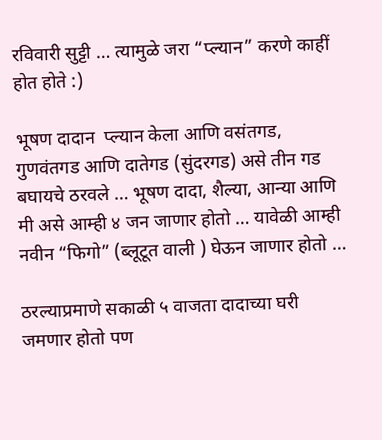रविवारी सुट्टी … त्यामुळे जरा “प्ल्यान” करणे काहीं होत होते :)

भूषण दादान  प्ल्यान केला आणि वसंतगड, गुणवंतगड आणि दातेगड (सुंदरगड) असे तीन गड बघायचे ठरवले … भूषण दादा, शैल्या, आन्या आणि मी असे आम्ही ४ जन जाणार होतो … यावेळी आम्ही नवीन “फिगो” (ब्लूटूत वाली ) घेऊन जाणार होतो …

ठरल्याप्रमाणे सकाळी ५ वाजता दादाच्या घरी जमणार होतो पण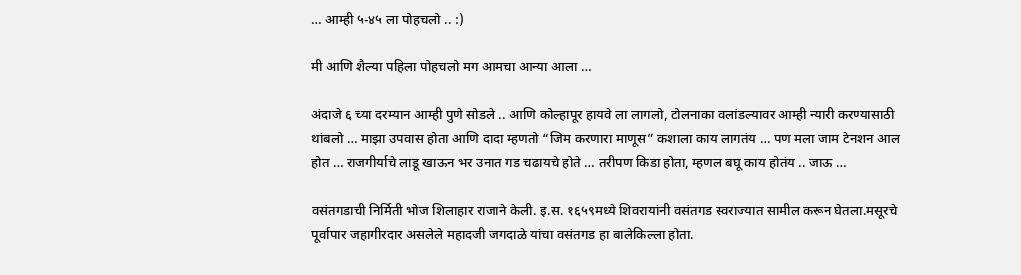… आम्ही ५-४५ ला पोहचलो .. :)

मी आणि शैल्या पहिला पोहचलो मग आमचा आन्या आला …

अंदाजे ६ च्या दरम्यान आम्ही पुणे सोडले .. आणि कोल्हापूर हायवे ला लागलो, टोलनाका वलांडल्यावर आम्ही न्यारी करण्यासाठी थांबलो … माझा उपवास होता आणि दादा म्हणतो “जिम करणारा माणूस” कशाला काय लागतंय … पण मला जाम टेनशन आल होत … राजगीर्याचे लाडू खाऊन भर उनात गड चढायचे होते … तरीपण किडा होता, म्हणल बघू काय होतंय .. जाऊ …

वसंतगडाची निर्मिती भोज शिलाहार राजाने केली. इ.स. १६५९मध्ये शिवरायांनी वसंतगड स्वराज्यात सामील करून घेतला.मसूरचे पूर्वापार जहागीरदार असलेले महादजी जगदाळे यांचा वसंतगड हा बालेकिल्ला होता.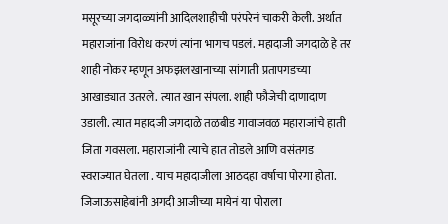मसूरच्या जगदाळ्यांनी आदिलशाहीची परंपरेनं चाकरी केली. अर्थात महाराजांना विरोध करणं त्यांना भागच पडलं. महादाजी जगदाळे हे तर शाही नोकर म्हणून अफझलखानाच्या सांगाती प्रतापगडच्या आखाड्यात उतरले. त्यात खान संपला. शाही फौजेची दाणादाण उडाली. त्यात महादजी जगदाळे तळबीड गावाजवळ महाराजांचे हाती जिता गवसला. महाराजांनी त्याचे हात तोडले आणि वसंतगड स्वराज्यात घेतला . याच महादाजीला आठदहा वर्षाचा पोरगा होता. जिजाऊसाहेबांनी अगदी आजीच्या मायेनं या पोराला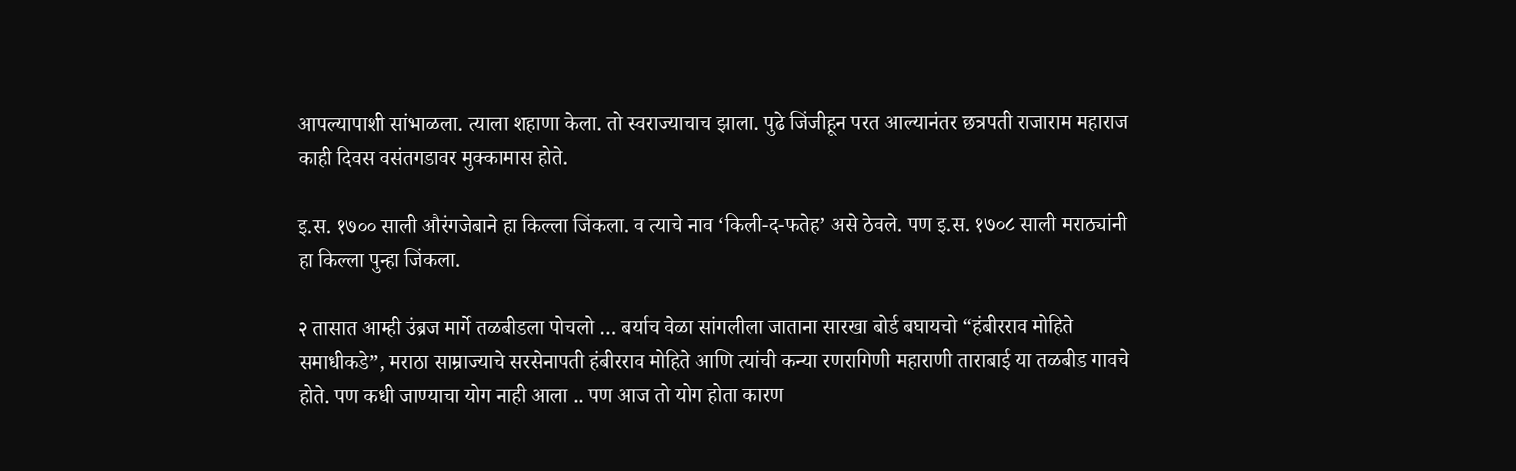आपल्यापाशी सांभाळला. त्याला शहाणा केला. तो स्वराज्याचाच झाला. पुढे जिंजीहून परत आल्यानंतर छत्रपती राजाराम महाराज काही दिवस वसंतगडावर मुक्कामास होते.

इ.स. १७०० साली औरंगजेबाने हा किल्ला जिंकला. व त्याचे नाव ‘किली-द-फतेह’ असे ठेवले. पण इ.स. १७०८ साली मराठ्यांनी हा किल्ला पुन्हा जिंकला.

२ तासात आम्ही उंब्रज मार्गे तळबीडला पोचलो … बर्याच वेळा सांगलीला जाताना सारखा बोर्ड बघायचो “हंबीरराव मोहिते समाधीकडे”, मराठा साम्राज्याचे सरसेनापती हंबीरराव मोहिते आणि त्यांची कन्या रणरागिणी महाराणी ताराबाई या तळबीड गावचे होते. पण कधी जाण्याचा योग नाही आला .. पण आज तो योग होता कारण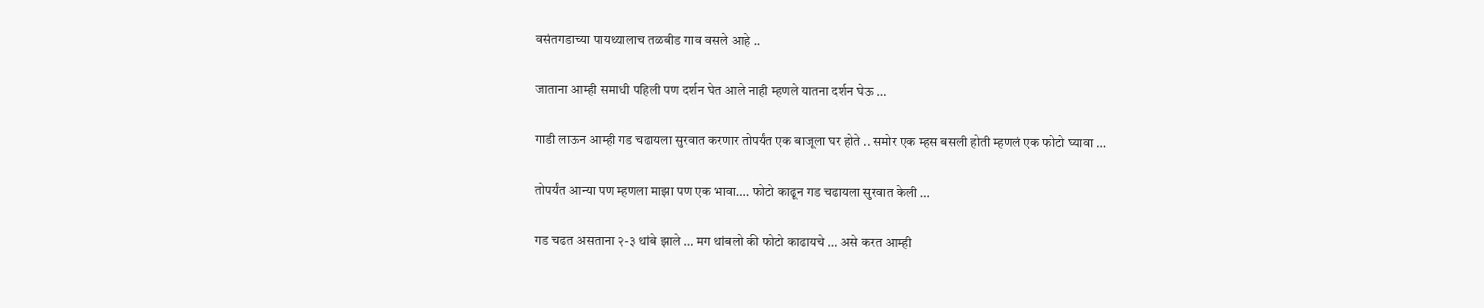वसंतगडाच्या पायथ्यालाच तळबीड गाव वसले आहे ..

जाताना आम्ही समाधी पहिली पण दर्शन घेत आले नाही म्हणले यातना दर्शन घेऊ …

गाडी लाऊन आम्ही गड चढायला सुरवात करणार तोपर्यंत एक बाजूला घर होते .. समोर एक म्हस बसली होती म्हणलं एक फोटो घ्यावा …

तोपर्यंत आन्या पण म्हणला माझा पण एक भावा…. फोटो काढून गड चढायला सुरवात केली …

गड चढत असताना २-३ थांबे झाले … मग थांबलो की फोटो काढायचे … असे करत आम्ही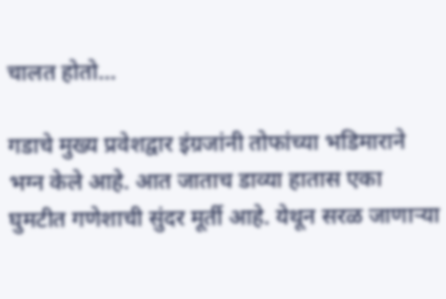चालत होतो…

गडाचे मुख्य प्रवेशद्वार इंग्रजांनी तोफांच्या भडिमाराने भग्न केले आहे. आत जाताच डाव्या हातास एका घुमटीत गणेशाची सुंदर मूर्ती आहे. येथून सरळ जाणाऱ्या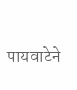पायवाटेने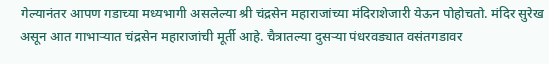गेल्यानंतर आपण गडाच्या मध्यभागी असलेल्या श्री चंद्रसेन महाराजांच्या मंदिराशेजारी येऊन पोहोचतो. मंदिर सुरेख असून आत गाभार्‍यात चंद्रसेन महाराजांची मूर्ती आहे. चैत्रातल्या दुसर्‍या पंधरवड्यात वसंतगडावर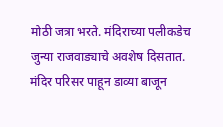मोठी जत्रा भरते. मंदिराच्या पलीकडेच जुन्या राजवाड्याचे अवशेष दिसतात. मंदिर परिसर पाहून डाव्या बाजून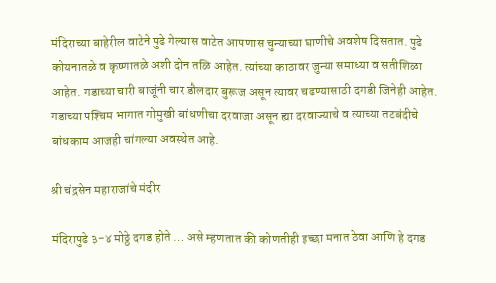मंदिराच्या बाहेरील वाटेने पुढे गेल्यास वाटेत आपणास चुन्याच्या घाणीचे अवशेष दिसतात. पुढे कोयनातळे व कृष्णातळे अशी दोन तळि आहेत. त्यांच्या काठावर जुन्या समाध्या व सतीशिळा आहेत. गडाच्या चारी बाजूंनी चार डौलदार बुरूज असून त्यावर चढण्यासाठी दगडी जिनेही आहेत. गडाच्या पश्‍चिम भागात गोमुखी बांधणीचा दरवाजा असून ह्या दरवाज्याचे व त्याच्या तटबंदीचे बांधकाम आजही चांगल्या अवस्थेत आहे.

श्री चंद्रसेन महाराजांचे मंदीर

मंदिरापुढे ३-४ मोठ्ठे दगड होते … असे म्हणतात की कोणतीही इच्छा मनात ठेवा आणि हे दगड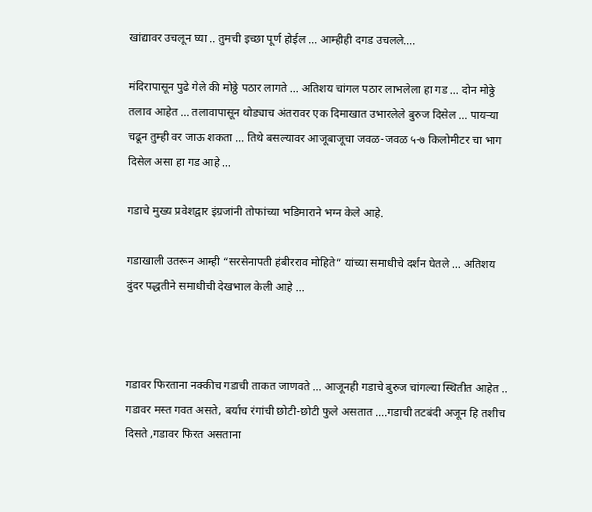खांद्यावर उचलून घ्या .. तुमची इच्छा पूर्ण होईल … आम्हीही दगड उचलले….

मंदिरापासून पुढे गेले की मोठ्ठे पठार लागते … अतिशय चांगल पठार लाभलेला हा गड … दोन मोठ्ठे तलाव आहेत … तलावापासून थोड्याच अंतरावर एक दिमाखात उभारलेले बुरुज दिसेल … पायऱ्या चढून तुम्ही वर जाऊ शकता … तिथे बसल्यावर आजूबाजूचा जवळ-जवळ ५-७ किलोमीटर चा भाग दिसेल असा हा गड आहे …

गडाचे मुख्य प्रवेशद्वार इंग्रजांनी तोफांच्या भडिमाराने भग्न केले आहे.

गडाखाली उतरून आम्ही “सरसेनापती हंबीरराव मोहिते” यांच्या समाधीचे दर्शन घेतले … अतिशय दुंदर पद्धतीने समाधीची देखभाल केली आहे ...



गडावर फिरताना नक्कीच गडाची ताकत जाणवते … आजूनही गडाचे बुरुज चांगल्या स्थितीत आहेत .. गडावर मस्त गवत असते, बर्याच रंगांची छोटी-छोटी फुले असतात ….गडाची तटबंदी अजून हि तशीच दिसते ,गडावर फिरत असताना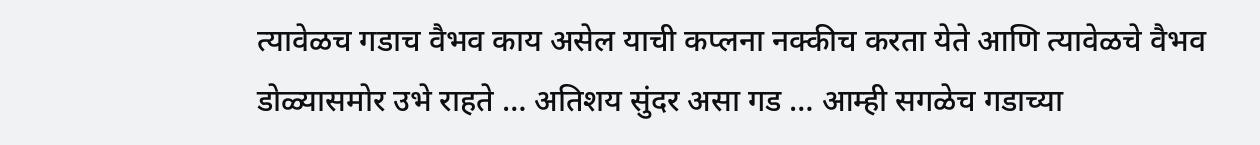त्यावेळच गडाच वैभव काय असेल याची कप्लना नक्कीच करता येते आणि त्यावेळचे वैभव डोळ्यासमोर उभे राहते … अतिशय सुंदर असा गड … आम्ही सगळेच गडाच्या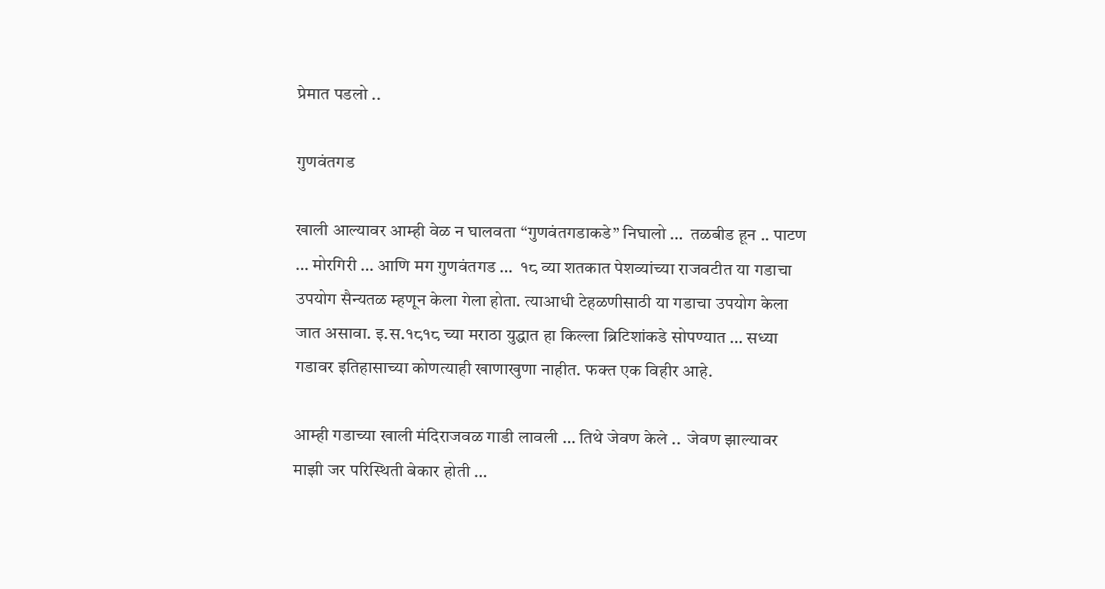प्रेमात पडलो ..

गुणवंतगड

खाली आल्यावर आम्ही वेळ न घालवता “गुणवंतगडाकडे” निघालो …  तळबीड हून .. पाटण … मोरगिरी … आणि मग गुणवंतगड …  १८ व्या शतकात पेशव्यांच्या राजवटीत या गडाचा उपयोग सैन्यतळ म्हणून केला गेला होता. त्याआधी टेहळणीसाठी या गडाचा उपयोग केला जात असावा. इ.स.१८१८ च्या मराठा युद्धात हा किल्ला ब्रिटिशांकडे सोपण्यात … सध्या गडावर इतिहासाच्या कोणत्याही खाणाखुणा नाहीत. फक्त एक विहीर आहे.

आम्ही गडाच्या खाली मंदिराजवळ गाडी लावली … तिथे जेवण केले ..  जेवण झाल्यावर माझी जर परिस्थिती बेकार होती …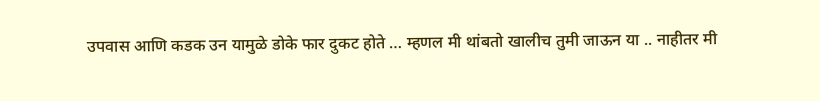उपवास आणि कडक उन यामुळे डोके फार दुकट होते … म्हणल मी थांबतो खालीच तुमी जाऊन या .. नाहीतर मी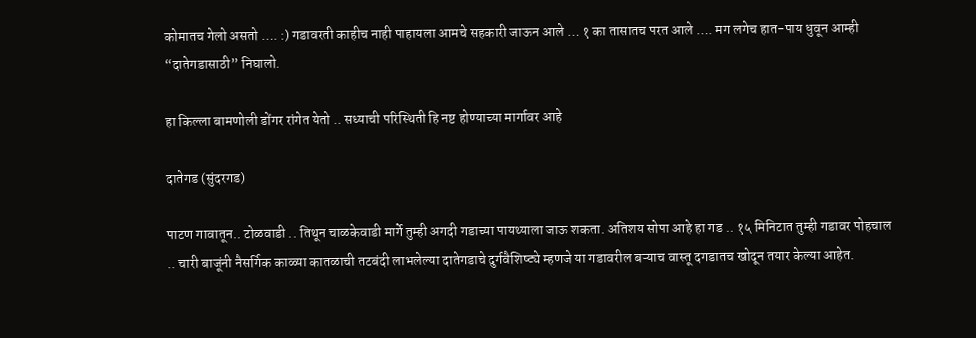कोमातच गेलो असतो …. :) गडावरती काहीच नाही पाहायला आमचे सहकारी जाऊन आले … १ का तासातच परत आले …. मग लगेच हात-पाय धुवून आम्ही “दातेगडासाठी” निघालो.

हा किल्ला बामणोली डोंगर रांगेत येतो .. सध्याची परिस्थिती हि नष्ट होण्याच्या मार्गावर आहे

दातेगड (सुंदरगड)

पाटण गावातून.. टोळवाडी .. तिथून चाळकेवाडी मार्गे तुम्ही अगदी गडाच्या पायथ्याला जाऊ शकता. अतिशय सोपा आहे हा गड .. १५ मिनिटात तुम्ही गडावर पोहचाल .. चारी बाजूंनी नैसर्गिक काळ्या कातळाची तटबंदी लाभलेल्या दातेगडाचे दुर्गवैशिष्ट्ये म्हणजे या गडावरील बऱ्याच वास्तू दगडातच खोदून तयार केल्या आहेत.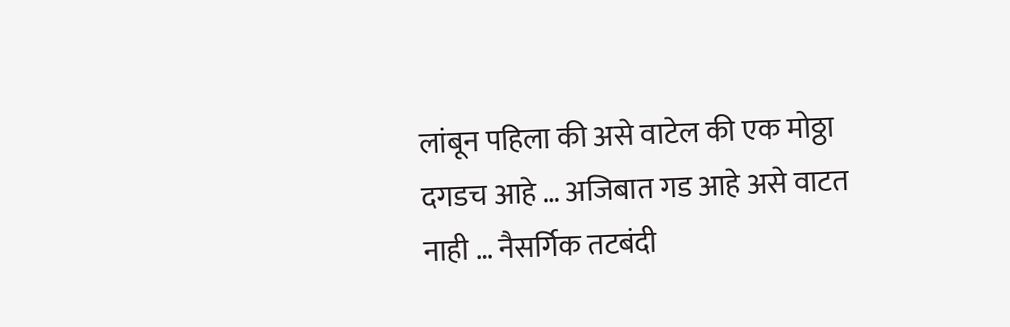लांबून पहिला की असे वाटेल की एक मोठ्ठा दगडच आहे … अजिबात गड आहे असे वाटत नाही … नैसर्गिक तटबंदी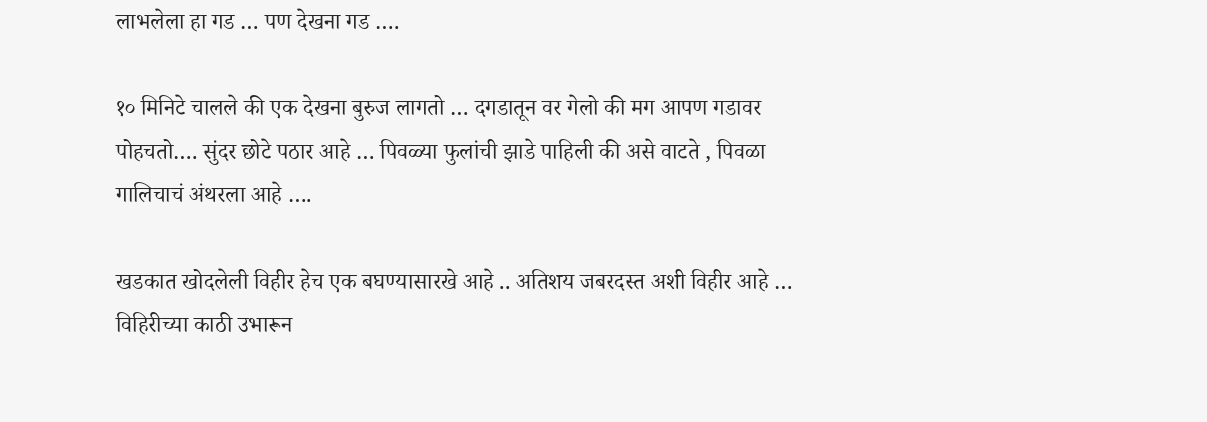लाभलेला हा गड … पण देखना गड ….

१० मिनिटे चालले की एक देखना बुरुज लागतो … दगडातून वर गेलो की मग आपण गडावर पोहचतो…. सुंदर छोटे पठार आहे … पिवळ्या फुलांची झाडे पाहिली की असे वाटते , पिवळा गालिचाचं अंथरला आहे ….

खडकात खोदलेली विहीर हेच एक बघण्यासारखे आहे .. अतिशय जबरदस्त अशी विहीर आहे … विहिरीच्या काठी उभारून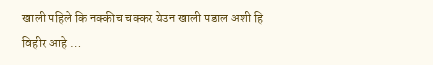खाली पहिले कि नक्कीच चक्कर येउन खाली पडाल अशी हि विहीर आहे …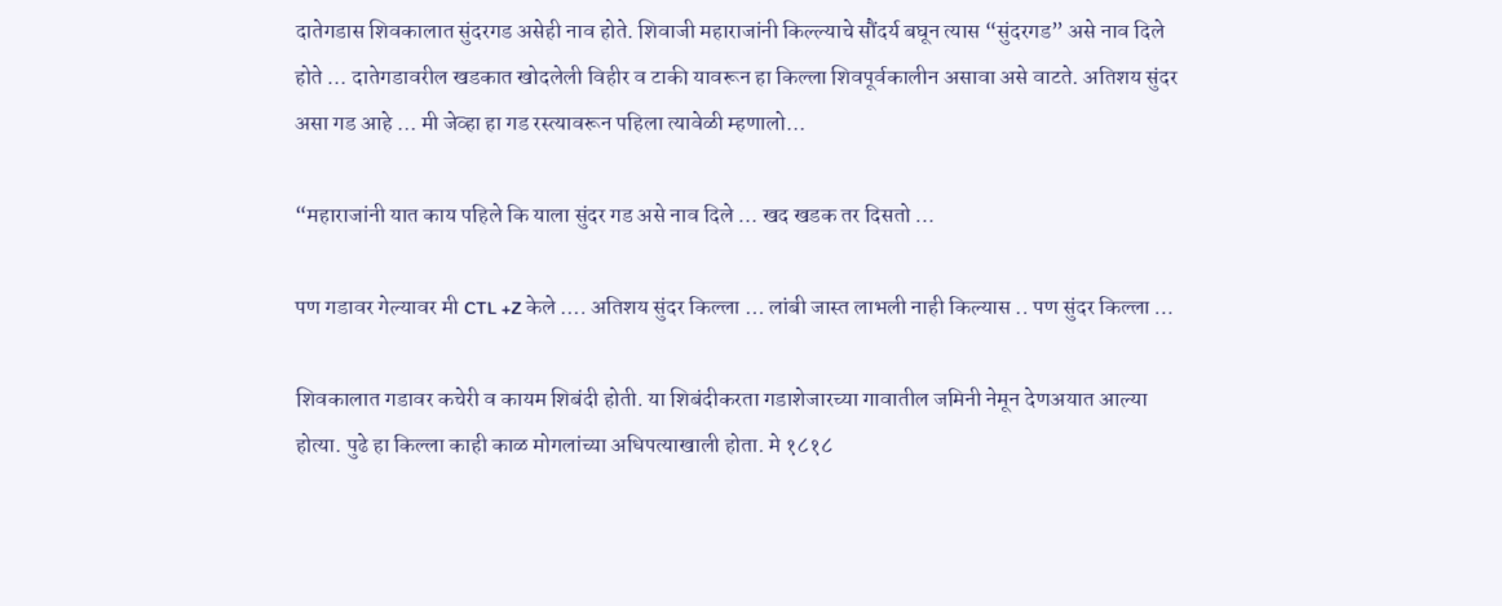दातेगडास शिवकालात सुंदरगड असेही नाव होते. शिवाजी महाराजांनी किल्ल्याचे सौंदर्य बघून त्यास “सुंदरगड” असे नाव दिले होते … दातेगडावरील खडकात खोदलेली विहीर व टाकी यावरून हा किल्ला शिवपूर्वकालीन असावा असे वाटते. अतिशय सुंदर असा गड आहे … मी जेव्हा हा गड रस्त्यावरून पहिला त्यावेळी म्हणालो…

“महाराजांनी यात काय पहिले कि याला सुंदर गड असे नाव दिले … खद खडक तर दिसतो …

पण गडावर गेल्यावर मी CTL +Z केले …. अतिशय सुंदर किल्ला … लांबी जास्त लाभली नाही किल्यास .. पण सुंदर किल्ला …

शिवकालात गडावर कचेरी व कायम शिबंदी होती. या शिबंदीकरता गडाशेजारच्या गावातील जमिनी नेमून देणअयात आल्या होत्या. पुढे हा किल्ला काही काळ मोगलांच्या अधिपत्याखाली होता. मे १८१८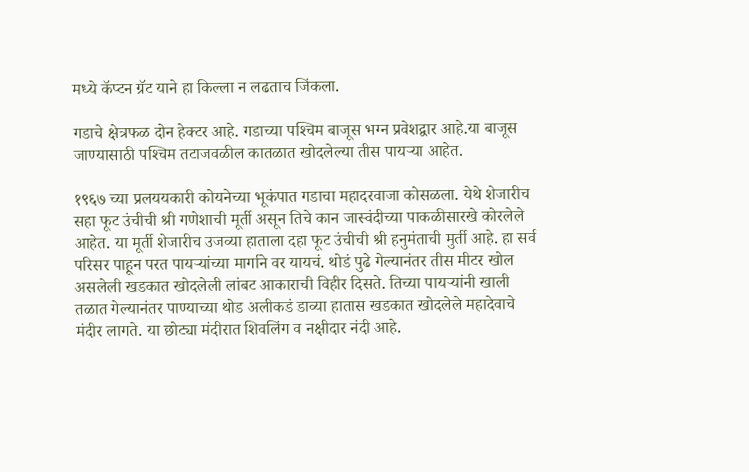मध्ये कॅप्टन ग्रॅट याने हा किल्ला न लढताच जिंकला.

गडाचे क्षेत्रफळ दोन हेक्‍टर आहे. गडाच्या पश्‍चिम बाजूस भग्न प्रवेशद्वार आहे.या बाजूस जाण्यासाठी पश्‍चिम तटाजवळील कातळात खोदलेल्या तीस पायऱ्या आहेत.

१९६७ च्या प्रलययकारी कोयनेच्या भूकंपात गडाचा महादरवाजा कोसळला. येथे शेजारीच सहा फूट उंचीची श्री गणेशाची मूर्ती असून तिचे कान जास्वंदीच्या पाकळीसारखे कोरलेले आहेत. या मूर्ती शेजारीच उजव्या हाताला दहा फूट उंचीची श्री हनुमंताची मुर्ती आहे. हा सर्व परिसर पाहून परत पायऱ्यांच्या मार्गाने वर यायचं. थोडं पुढे गेल्यानंतर तीस मीटर खोल असलेली खडकात खोदलेली लांबट आकाराची विहीर दिसते. तिच्या पायऱ्यांनी खाली तळात गेल्यानंतर पाण्याच्या थोड अलीकडं डाव्या हातास खडकात खोदलेले महादेवाचे मंदीर लागते. या छोट्या मंदीरात शिवलिंग व नक्षीदार नंदी आहे.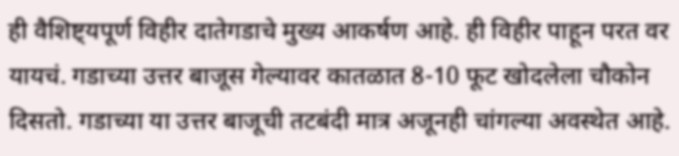ही वैशिष्ट्यपूर्ण विहीर दातेगडाचे मुख्य आकर्षण आहे. ही विहीर पाहून परत वर यायचं. गडाच्या उत्तर बाजूस गेल्यावर कातळात 8-10 फूट खोदलेला चौकोन दिसतो. गडाच्या या उत्तर बाजूची तटबंदी मात्र अजूनही चांगल्या अवस्थेत आहे.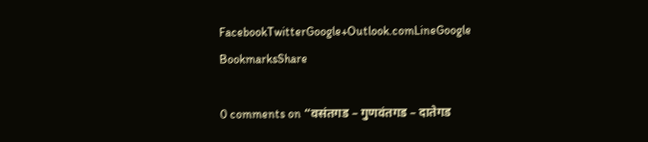FacebookTwitterGoogle+Outlook.comLineGoogle BookmarksShare

0 comments on “वसंतगड – गुणवंतगड – दातेगड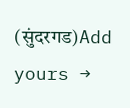(सुंदरगड)Add yours →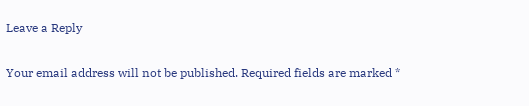Leave a Reply

Your email address will not be published. Required fields are marked *